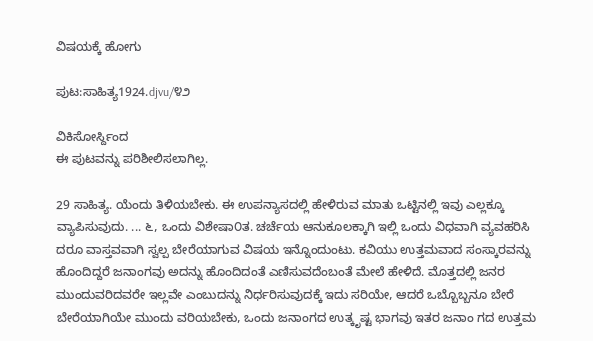ವಿಷಯಕ್ಕೆ ಹೋಗು

ಪುಟ:ಸಾಹಿತ್ಯ1924.djvu/೪೨

ವಿಕಿಸೋರ್ಸ್ದಿಂದ
ಈ ಪುಟವನ್ನು ಪರಿಶೀಲಿಸಲಾಗಿಲ್ಲ.

29 ಸಾಹಿತ್ಯ. ಯೆಂದು ತಿಳಿಯಬೇಕು. ಈ ಉಪನ್ಯಾಸದಲ್ಲಿ ಹೇಳಿರುವ ಮಾತು ಒಟ್ಟಿನಲ್ಲಿ ಇವು ಎಲ್ಲಕ್ಕೂ ವ್ಯಾಪಿಸುವುದು. ... ೬, ಒಂದು ವಿಶೇಷಾ೦ತ. ಚರ್ಚೆಯ ಆನುಕೂಲಕ್ಕಾಗಿ ಇಲ್ಲಿ ಒಂದು ವಿಧವಾಗಿ ವ್ಯವಹರಿಸಿ ದರೂ ವಾಸ್ತವವಾಗಿ ಸ್ವಲ್ಪ ಬೇರೆಯಾಗುವ ವಿಷಯ ಇನ್ನೊಂದುಂಟು. ಕವಿಯು ಉತ್ತಮವಾದ ಸಂಸ್ಕಾರವನ್ನು ಹೊಂದಿದ್ದರೆ ಜನಾಂಗವು ಅದನ್ನು ಹೊಂದಿದಂತೆ ಎಣಿಸುವದೆಂಬಂತೆ ಮೇಲೆ ಹೇಳಿದೆ. ಮೊತ್ತದಲ್ಲಿ ಜನರ ಮುಂದುವರಿದವರೇ ಇಲ್ಲವೇ ಎಂಬುದನ್ನು ನಿರ್ಧರಿಸುವುದಕ್ಕೆ ಇದು ಸರಿಯೇ, ಆದರೆ ಒಬ್ಬೊಬ್ಬನೂ ಬೇರೆ ಬೇರೆಯಾಗಿಯೇ ಮುಂದು ವರಿಯಬೇಕು, ಒಂದು ಜನಾಂಗದ ಉತ್ಕೃಷ್ಟ ಭಾಗವು ಇತರ ಜನಾಂ ಗದ ಉತ್ತಮ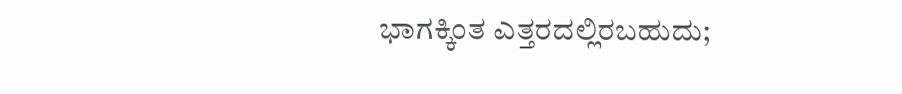ಭಾಗಕ್ಕಿಂತ ಎತ್ತರದಲ್ಲಿರಬಹುದು;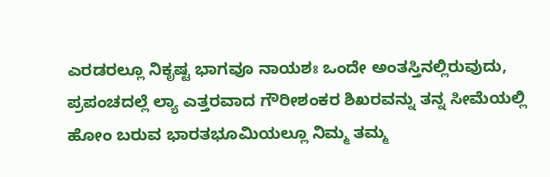ಎರಡರಲ್ಲೂ ನಿಕೃಷ್ಟ ಭಾಗವೂ ನಾಯಶಃ ಒಂದೇ ಅಂತಸ್ತಿನಲ್ಲಿರುವುದು, ಪ್ರಪಂಚದಲ್ಲೆ ಲ್ಯಾ ಎತ್ತರವಾದ ಗೌರೀಶಂಕರ ಶಿಖರವನ್ನು ತನ್ನ ಸೀಮೆಯಲ್ಲಿ ಹೋಂ ಬರುವ ಭಾರತಭೂಮಿಯಲ್ಲೂ ನಿಮ್ಮ ತಮ್ಮ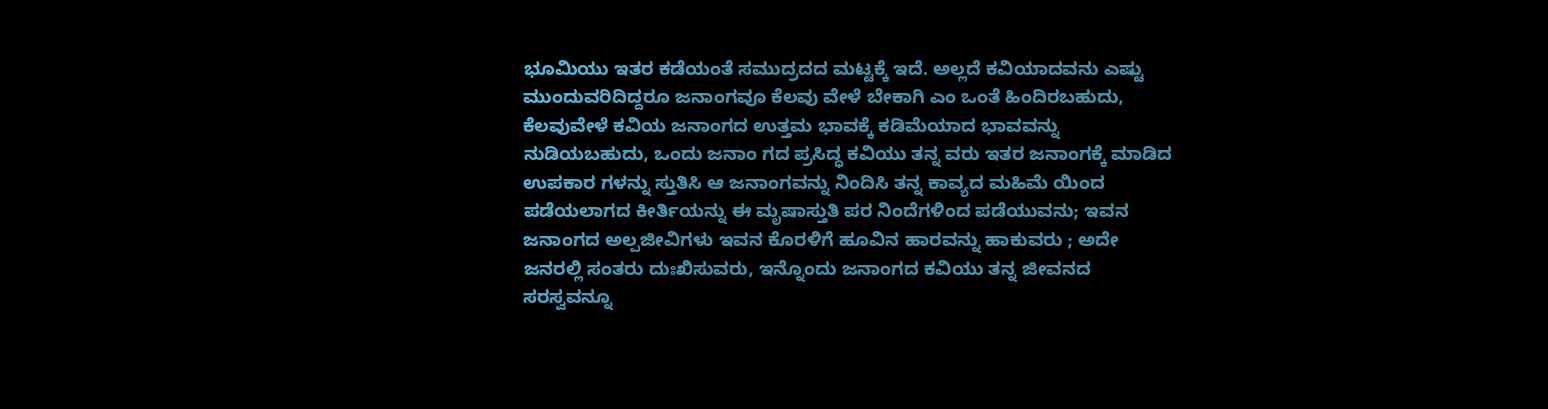ಭೂಮಿಯು ಇತರ ಕಡೆಯಂತೆ ಸಮುದ್ರದದ ಮಟ್ಟಕ್ಕೆ ಇದೆ. ಅಲ್ಲದೆ ಕವಿಯಾದವನು ಎಷ್ಟು ಮುಂದುವರಿದಿದ್ದರೂ ಜನಾಂಗವೂ ಕೆಲವು ವೇಳೆ ಬೇಕಾಗಿ ಎಂ ಒಂತೆ ಹಿಂದಿರಬಹುದು, ಕೆಲವುವೇಳೆ ಕವಿಯ ಜನಾಂಗದ ಉತ್ತಮ ಭಾವಕ್ಕೆ ಕಡಿಮೆಯಾದ ಭಾವವನ್ನು ನುಡಿಯಬಹುದು, ಒಂದು ಜನಾಂ ಗದ ಪ್ರಸಿದ್ಧ ಕವಿಯು ತನ್ನ ವರು ಇತರ ಜನಾಂಗಕ್ಕೆ ಮಾಡಿದ ಉಪಕಾರ ಗಳನ್ನು ಸ್ತುತಿಸಿ ಆ ಜನಾಂಗವನ್ನು ನಿಂದಿಸಿ ತನ್ನ ಕಾವ್ಯದ ಮಹಿಮೆ ಯಿಂದ ಪಡೆಯಲಾಗದ ಕೀರ್ತಿಯನ್ನು ಈ ಮೃಷಾಸ್ತುತಿ ಪರ ನಿಂದೆಗಳಿಂದ ಪಡೆಯುವನು; ಇವನ ಜನಾಂಗದ ಅಲ್ಪಜೀವಿಗಳು ಇವನ ಕೊರಳಿಗೆ ಹೂವಿನ ಹಾರವನ್ನು ಹಾಕುವರು ; ಅದೇ ಜನರಲ್ಲಿ ಸಂತರು ದುಃಖಿಸುವರು, ಇನ್ನೊಂದು ಜನಾಂಗದ ಕವಿಯು ತನ್ನ ಜೀವನದ ಸರಸ್ವವನ್ನೂ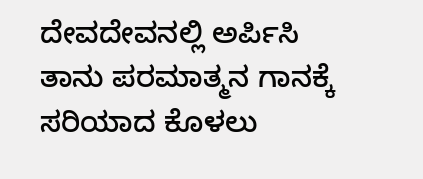ದೇವದೇವನಲ್ಲಿ ಅರ್ಪಿಸಿ ತಾನು ಪರಮಾತ್ಮನ ಗಾನಕ್ಕೆ ಸರಿಯಾದ ಕೊಳಲು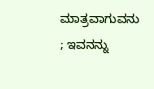ಮಾತ್ರವಾಗುವನು ; ಇವನನ್ನು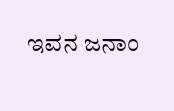ಇವನ ಜನಾಂ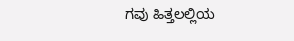ಗವು ಹಿತ್ತಲಲ್ಲಿಯ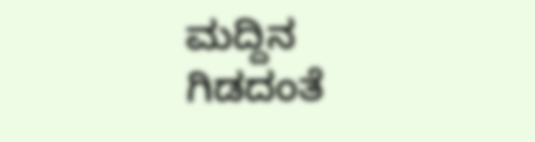ಮದ್ದಿನ ಗಿಡದಂತೆ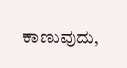ಕಾಣುವುದು,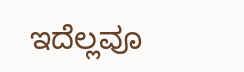ಇದೆಲ್ಲವೂ